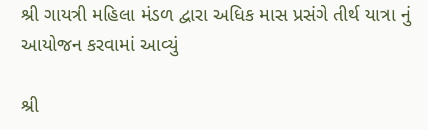શ્રી ગાયત્રી મહિલા મંડળ દ્વારા અધિક માસ પ્રસંગે તીર્થ યાત્રા નું આયોજન કરવામાં આવ્યું

શ્રી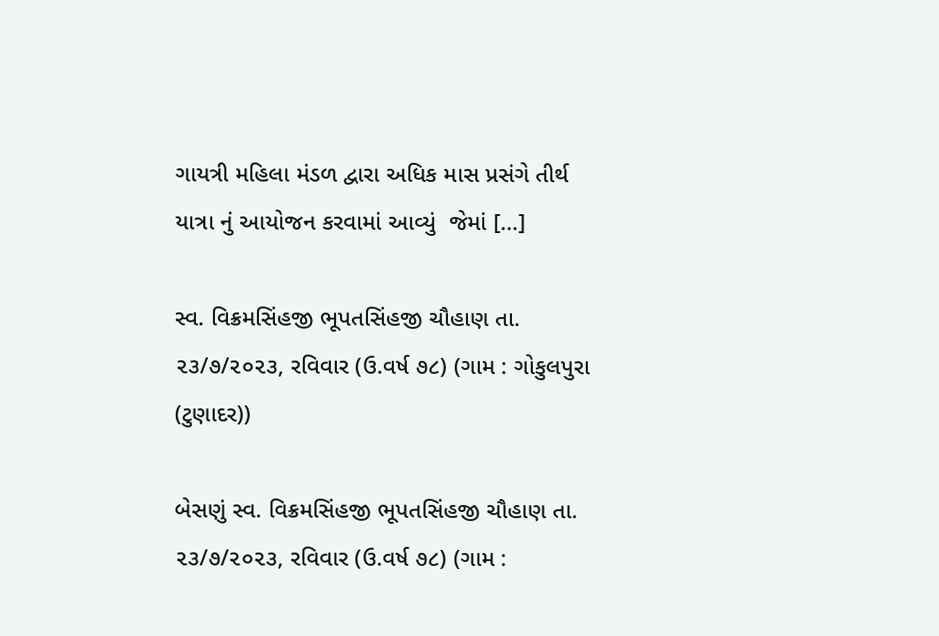ગાયત્રી મહિલા મંડળ દ્વારા અધિક માસ પ્રસંગે તીર્થ યાત્રા નું આયોજન કરવામાં આવ્યું  જેમાં […]

સ્વ. વિક્રમસિંહજી ભૂપતસિંહજી ચૌહાણ તા. ૨૩/૭/૨૦૨૩, રવિવાર (ઉ.વર્ષ ૭૮) (ગામ : ગોકુલપુરા (ટુણાદર))

બેસણું સ્વ. વિક્રમસિંહજી ભૂપતસિંહજી ચૌહાણ તા. ૨૩/૭/૨૦૨૩, રવિવાર (ઉ.વર્ષ ૭૮) (ગામ :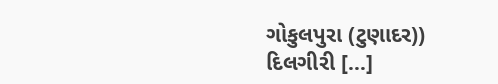ગોકુલપુરા (ટુણાદર)) દિલગીરી […]